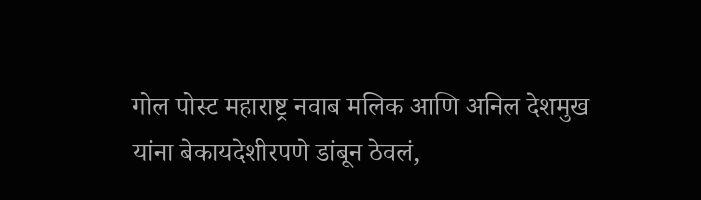गोल पोस्ट महाराष्ट्र नवाब मलिक आणि अनिल देशमुख यांना बेकायदेशीरपणे डांबून ठेवलं,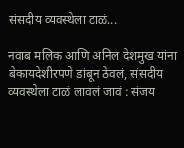संसदीय व्यवस्थेला टाळं...

नवाब मलिक आणि अनिल देशमुख यांना बेकायदेशीरपणे डांबून ठेवलं, संसदीय व्यवस्थेला टाळं लावलं जावं : संजय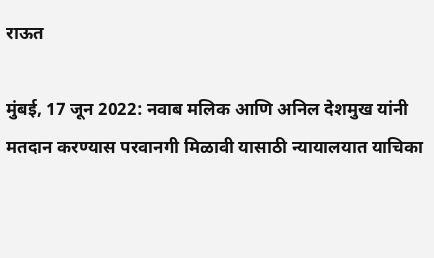राऊत

मुंबई, 17 जून 2022: नवाब मलिक आणि अनिल देशमुख यांनी मतदान करण्यास परवानगी मिळावी यासाठी न्यायालयात याचिका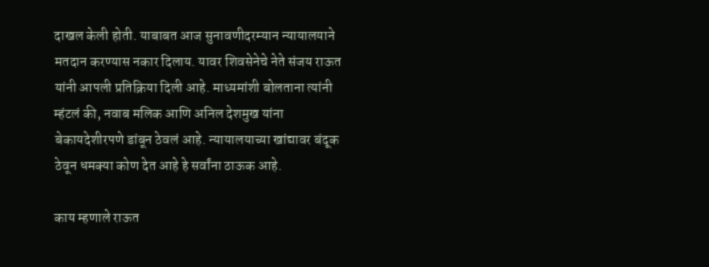दाखल केली होती. याबाबत आज सुनावणीदरम्यान न्यायालयाने मतदान करण्यास नकार दिलाय. यावर शिवसेनेचे नेते संजय राऊत यांनी आपली प्रतिक्रिया दिली आहे. माध्यमांशी बोलताना त्यांनी म्हंटलं की, नवाब मलिक आणि अनिल देशमुख यांना बेकायदेशीरपणे डांबून ठेवलं आहे. न्यायालयाच्या खांद्यावर बंदूक ठेवून धमक्या कोण देत आहे हे सर्वांना ठाऊक आहे.

काय म्हणाले राऊत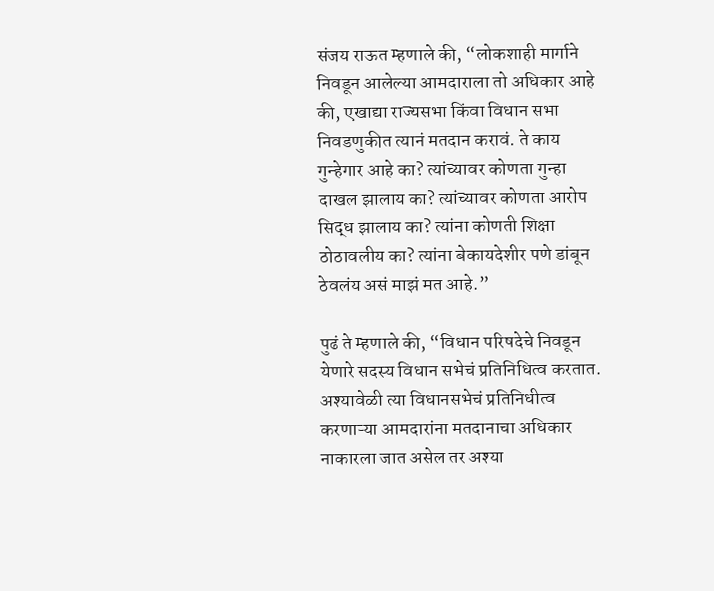संजय राऊत म्हणाले की, “लोकशाही मार्गाने निवडून आलेल्या आमदाराला तो अधिकार आहे की, एखाद्या राज्यसभा किंवा विधान सभा निवडणुकीत त्यानं मतदान करावं. ते काय गुन्हेगार आहे का? त्यांच्यावर कोणता गुन्हा दाखल झालाय का? त्यांच्यावर कोणता आरोप सिद्ध झालाय का? त्यांना कोणती शिक्षा ठोठावलीय का? त्यांना बेकायदेशीर पणे डांबून ठेवलंय असं माझं मत आहे.”

पुढं ते म्हणाले की, “विधान परिषदेचे निवडून येणारे सदस्य विधान सभेचं प्रतिनिधित्व करतात. अश्यावेळी त्या विधानसभेचं प्रतिनिधीत्व करणाऱ्या आमदारांना मतदानाचा अधिकार नाकारला जात असेल तर अश्या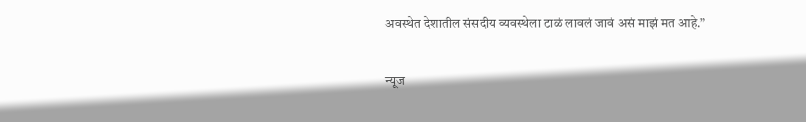अवस्थेत देशातील संसदीय व्यवस्थेला टाळं लावलं जावं असं माझं मत आहे.”

न्यूज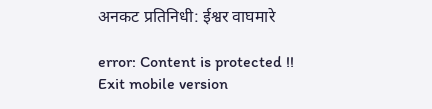अनकट प्रतिनिधी: ईश्वर वाघमारे

error: Content is protected !!
Exit mobile version